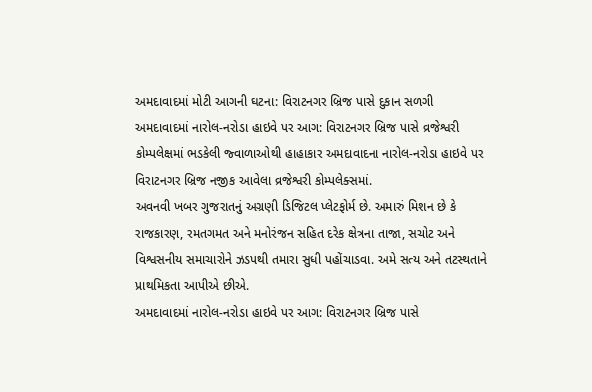અમદાવાદમાં મોટી આગની ઘટના: વિરાટનગર બ્રિજ પાસે દુકાન સળગી
અમદાવાદમાં નારોલ-નરોડા હાઇવે પર આગ: વિરાટનગર બ્રિજ પાસે વ્રજેશ્વરી કોમ્પલેક્ષમાં ભડકેલી જ્વાળાઓથી હાહાકાર અમદાવાદના નારોલ-નરોડા હાઇવે પર વિરાટનગર બ્રિજ નજીક આવેલા વ્રજેશ્વરી કોમ્પલેક્સમાં.
અવનવી ખબર ગુજરાતનું અગ્રણી ડિજિટલ પ્લેટફોર્મ છે. અમારું મિશન છે કે રાજકારણ, રમતગમત અને મનોરંજન સહિત દરેક ક્ષેત્રના તાજા, સચોટ અને વિશ્વસનીય સમાચારોને ઝડપથી તમારા સુધી પહોંચાડવા. અમે સત્ય અને તટસ્થતાને પ્રાથમિકતા આપીએ છીએ.
અમદાવાદમાં નારોલ-નરોડા હાઇવે પર આગ: વિરાટનગર બ્રિજ પાસે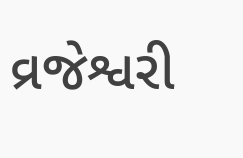વ્રજેશ્વરી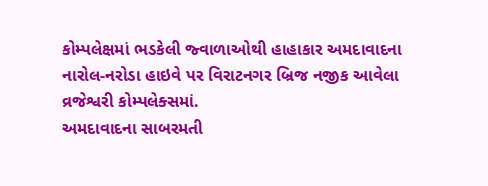કોમ્પલેક્ષમાં ભડકેલી જ્વાળાઓથી હાહાકાર અમદાવાદના નારોલ-નરોડા હાઇવે પર વિરાટનગર બ્રિજ નજીક આવેલા વ્રજેશ્વરી કોમ્પલેક્સમાં.
અમદાવાદના સાબરમતી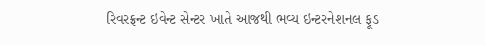રિવરફ્રન્ટ ઇવેન્ટ સેન્ટર ખાતે આજથી ભવ્ય ઇન્ટરનેશનલ ફૂડ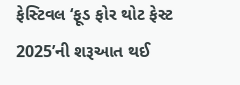ફેસ્ટિવલ ‘ફૂડ ફોર થોટ ફેસ્ટ 2025’ની શરૂઆત થઈ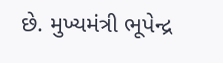છે. મુખ્યમંત્રી ભૂપેન્દ્ર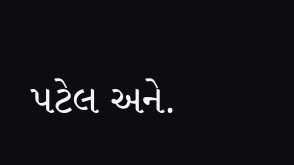પટેલ અને.